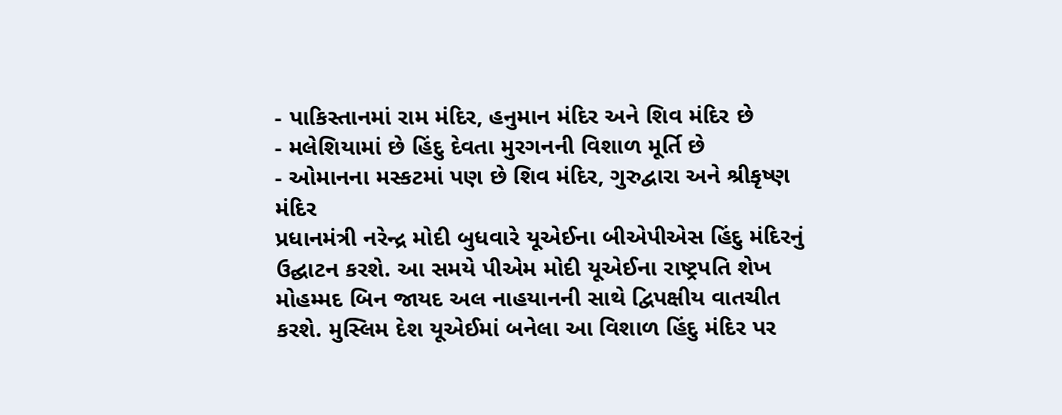- પાકિસ્તાનમાં રામ મંદિર, હનુમાન મંદિર અને શિવ મંદિર છે
- મલેશિયામાં છે હિંદુ દેવતા મુરગનની વિશાળ મૂર્તિ છે
- ઓમાનના મસ્કટમાં પણ છે શિવ મંદિર, ગુરુદ્વારા અને શ્રીકૃષ્ણ મંદિર
પ્રધાનમંત્રી નરેન્દ્ર મોદી બુધવારે યૂએઈના બીએપીએસ હિંદુ મંદિરનું ઉદ્ઘાટન કરશે. આ સમયે પીએમ મોદી યૂએઈના રાષ્ટ્રપતિ શેખ મોહમ્મદ બિન જાયદ અલ નાહયાનની સાથે દ્વિપક્ષીય વાતચીત કરશે. મુસ્લિમ દેશ યૂએઈમાં બનેલા આ વિશાળ હિંદુ મંદિર પર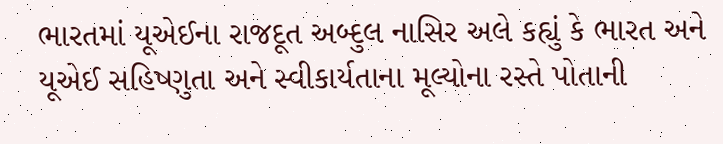ભારતમાં યૂએઈના રાજદૂત અબ્દુલ નાસિર અલે કહ્યું કે ભારત અને યૂએઈ સહિષ્ણુતા અને સ્વીકાર્યતાના મૂલ્યોના રસ્તે પોતાની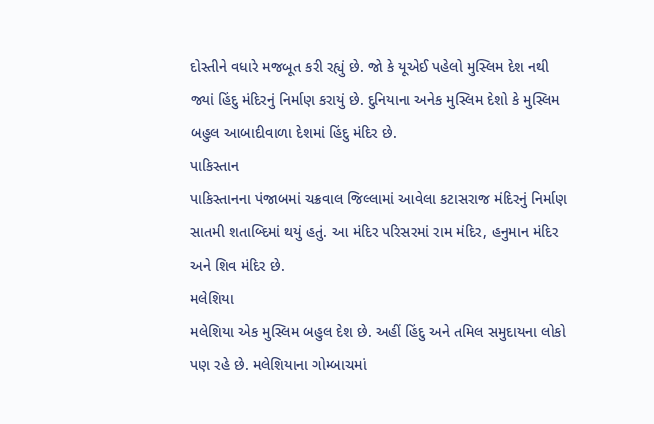દોસ્તીને વધારે મજબૂત કરી રહ્યું છે. જો કે યૂએઈ પહેલો મુસ્લિમ દેશ નથી જ્યાં હિંદુ મંદિરનું નિર્માણ કરાયું છે. દુનિયાના અનેક મુસ્લિમ દેશો કે મુસ્લિમ બહુલ આબાદીવાળા દેશમાં હિંદુ મંદિર છે.
પાકિસ્તાન
પાકિસ્તાનના પંજાબમાં ચક્રવાલ જિલ્લામાં આવેલા કટાસરાજ મંદિરનું નિર્માણ સાતમી શતાબ્દિમાં થયું હતું. આ મંદિર પરિસરમાં રામ મંદિર, હનુમાન મંદિર અને શિવ મંદિર છે.
મલેશિયા
મલેશિયા એક મુસ્લિમ બહુલ દેશ છે. અહીં હિંદુ અને તમિલ સમુદાયના લોકો પણ રહે છે. મલેશિયાના ગોમ્બાચમાં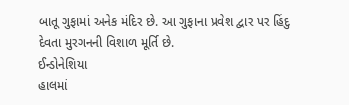બાતૂ ગુફામાં અનેક મંદિર છે. આ ગુફાના પ્રવેશ દ્વાર પર હિંદુ દેવતા મુરગનની વિશાળ મૂર્તિ છે.
ઈન્ડોનેશિયા
હાલમાં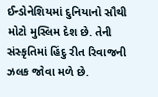ઈન્ડોનેશિયમાં દુનિયાનો સૌથી મોટો મુસ્લિમ દેશ છે. તેની સંસ્કૃતિમાં હિંદુ રીત રિવાજની ઝલક જોવા મળે છે.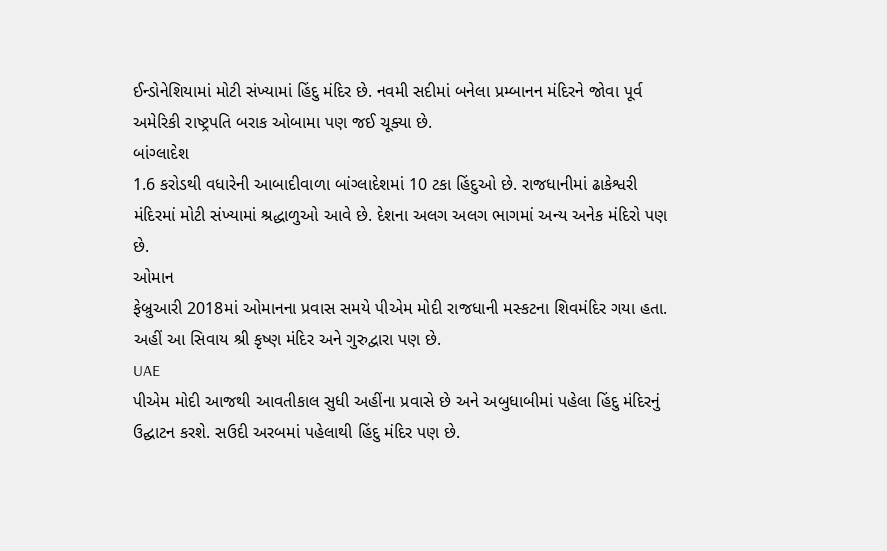ઈન્ડોનેશિયામાં મોટી સંખ્યામાં હિંદુ મંદિર છે. નવમી સદીમાં બનેલા પ્રમ્બાનન મંદિરને જોવા પૂર્વ અમેરિકી રાષ્ટ્રપતિ બરાક ઓબામા પણ જઈ ચૂક્યા છે.
બાંગ્લાદેશ
1.6 કરોડથી વધારેની આબાદીવાળા બાંગ્લાદેશમાં 10 ટકા હિંદુઓ છે. રાજધાનીમાં ઢાકેશ્વરી મંદિરમાં મોટી સંખ્યામાં શ્રદ્ધાળુઓ આવે છે. દેશના અલગ અલગ ભાગમાં અન્ય અનેક મંદિરો પણ છે.
ઓમાન
ફેબ્રુઆરી 2018માં ઓમાનના પ્રવાસ સમયે પીએમ મોદી રાજધાની મસ્કટના શિવમંદિર ગયા હતા. અહીં આ સિવાય શ્રી કૃષ્ણ મંદિર અને ગુરુદ્વારા પણ છે.
UAE
પીએમ મોદી આજથી આવતીકાલ સુધી અહીંના પ્રવાસે છે અને અબુધાબીમાં પહેલા હિંદુ મંદિરનું ઉદ્ઘાટન કરશે. સઉદી અરબમાં પહેલાથી હિંદુ મંદિર પણ છે.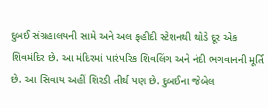દુબઈ સંગ્રહાલયની સામે અને અલ ફહીદી સ્ટેશનથી થોડે દૂર એક શિવમંદિર છે. આ મંદિરમાં પારંપરિક શિવલિંગ અને નંદી ભગવાનની મૂર્તિ છે. આ સિવાય અહીં શિરડી તીર્થ પણ છે. દુબઈના જેબેલ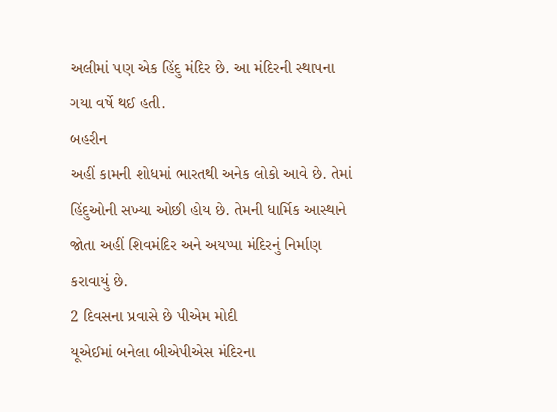અલીમાં પણ એક હિંદુ મંદિર છે. આ મંદિરની સ્થાપના ગયા વર્ષે થઈ હતી.
બહરીન
અહીં કામની શોધમાં ભારતથી અનેક લોકો આવે છે. તેમાં હિંદુઓની સખ્યા ઓછી હોય છે. તેમની ધાર્મિક આસ્થાને જોતા અહીં શિવમંદિર અને અયપ્પા મંદિરનું નિર્માણ કરાવાયું છે.
2 દિવસના પ્રવાસે છે પીએમ મોદી
યૂએઈમાં બનેલા બીએપીએસ મંદિરના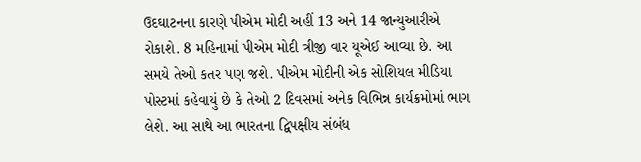ઉદઘાટનના કારણે પીએમ મોદી અહીં 13 અને 14 જાન્યુઆરીએ રોકાશે. 8 મહિનામાં પીએમ મોદી ત્રીજી વાર યૂએઈ આવ્યા છે. આ સમયે તેઓ કતર પણ જશે. પીએમ મોદીની એક સોશિયલ મીડિયા પોસ્ટમાં કહેવાયું છે કે તેઓ 2 દિવસમાં અનેક વિભિન્ન કાર્યક્રમોમાં ભાગ લેશે. આ સાથે આ ભારતના દ્વિપક્ષીય સંબંધ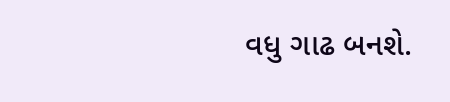વધુ ગાઢ બનશે.